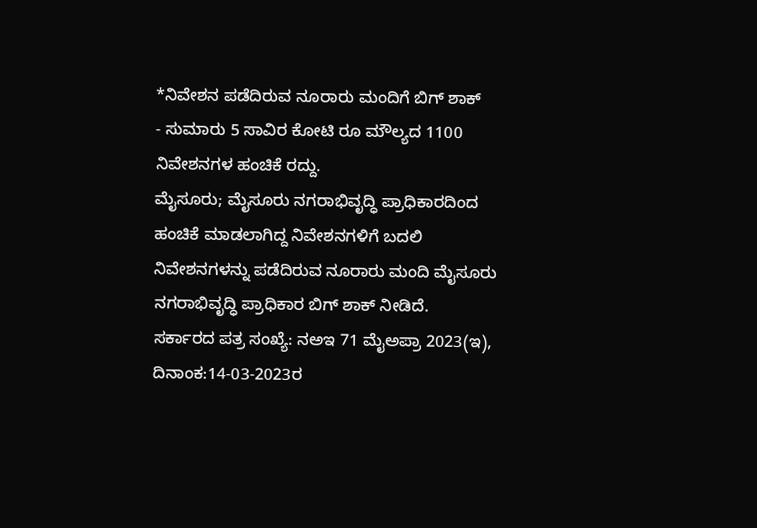*ನಿವೇಶನ ಪಡೆದಿರುವ ನೂರಾರು ಮಂದಿಗೆ ಬಿಗ್ ಶಾಕ್
- ಸುಮಾರು 5 ಸಾವಿರ ಕೋಟಿ ರೂ ಮೌಲ್ಯದ 1100 ನಿವೇಶನಗಳ ಹಂಚಿಕೆ ರದ್ದು.
ಮೈಸೂರು; ಮೈಸೂರು ನಗರಾಭಿವೃದ್ಧಿ ಪ್ರಾಧಿಕಾರದಿಂದ ಹಂಚಿಕೆ ಮಾಡಲಾಗಿದ್ದ ನಿವೇಶನಗಳಿಗೆ ಬದಲಿ ನಿವೇಶನಗಳನ್ನು ಪಡೆದಿರುವ ನೂರಾರು ಮಂದಿ ಮೈಸೂರು ನಗರಾಭಿವೃದ್ಧಿ ಪ್ರಾಧಿಕಾರ ಬಿಗ್ ಶಾಕ್ ನೀಡಿದೆ.
ಸರ್ಕಾರದ ಪತ್ರ ಸಂಖ್ಯೆ: ನಅಇ 71 ಮೈಅಪ್ರಾ 2023(ಇ), ದಿನಾಂಕ:14-03-2023ರ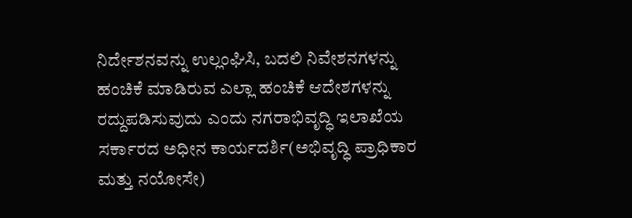ನಿರ್ದೇಶನವನ್ನು ಉಲ್ಲಂಘಿಸಿ, ಬದಲಿ ನಿವೇಶನಗಳನ್ನು ಹಂಚಿಕೆ ಮಾಡಿರುವ ಎಲ್ಲಾ ಹಂಚಿಕೆ ಆದೇಶಗಳನ್ನು ರದ್ದುಪಡಿಸುವುದು ಎಂದು ನಗರಾಭಿವೃದ್ಧಿ ಇಲಾಖೆಯ ಸರ್ಕಾರದ ಅಧೀನ ಕಾರ್ಯದರ್ಶಿ(ಅಭಿವೃದ್ಧಿ ಪ್ರಾಧಿಕಾರ ಮತ್ತು ನಯೋಸೇ)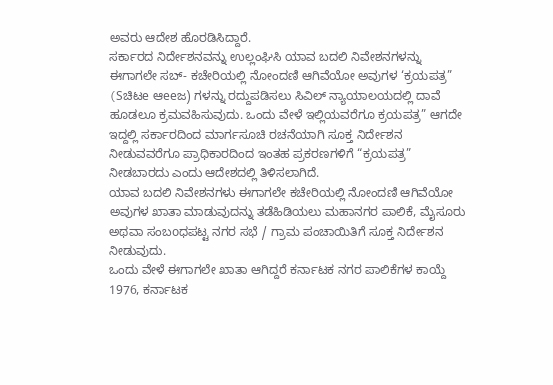ಅವರು ಆದೇಶ ಹೊರಡಿಸಿದ್ದಾರೆ.
ಸರ್ಕಾರದ ನಿರ್ದೇಶನವನ್ನು ಉಲ್ಲಂಘಿಸಿ ಯಾವ ಬದಲಿ ನಿವೇಶನಗಳನ್ನು ಈಗಾಗಲೇ ಸಬ್- ಕಚೇರಿಯಲ್ಲಿ ನೋಂದಣಿ ಆಗಿವೆಯೋ ಅವುಗಳ ‘ಕ್ರಯಪತ್ರ” (Sಚಿಟe ಆeeಜ) ಗಳನ್ನು ರದ್ದುಪಡಿಸಲು ಸಿವಿಲ್ ನ್ಯಾಯಾಲಯದಲ್ಲಿ ದಾವೆ ಹೂಡಲೂ ಕ್ರಮವಹಿಸುವುದು. ಒಂದು ವೇಳೆ ಇಲ್ಲಿಯವರೆಗೂ ಕ್ರಯಪತ್ರ” ಆಗದೇ ಇದ್ದಲ್ಲಿ ಸರ್ಕಾರದಿಂದ ಮಾರ್ಗಸೂಚಿ ರಚನೆಯಾಗಿ ಸೂಕ್ತ ನಿರ್ದೇಶನ ನೀಡುವವರೆಗೂ ಪ್ರಾಧಿಕಾರದಿಂದ ಇಂತಹ ಪ್ರಕರಣಗಳಿಗೆ “ಕ್ರಯಪತ್ರ” ನೀಡಬಾರದು ಎಂದು ಆದೇಶದಲ್ಲಿ ತಿಳಿಸಲಾಗಿದೆ.
ಯಾವ ಬದಲಿ ನಿವೇಶನಗಳು ಈಗಾಗಲೇ ಕಚೇರಿಯಲ್ಲಿ ನೋಂದಣಿ ಆಗಿವೆಯೋ ಅವುಗಳ ಖಾತಾ ಮಾಡುವುದನ್ನು ತಡೆಹಿಡಿಯಲು ಮಹಾನಗರ ಪಾಲಿಕೆ, ಮೈಸೂರು ಅಥವಾ ಸಂಬoಧಪಟ್ಟ ನಗರ ಸಭೆ / ಗ್ರಾಮ ಪಂಚಾಯಿತಿಗೆ ಸೂಕ್ತ ನಿರ್ದೇಶನ ನೀಡುವುದು.
ಒಂದು ವೇಳೆ ಈಗಾಗಲೇ ಖಾತಾ ಆಗಿದ್ದರೆ ಕರ್ನಾಟಕ ನಗರ ಪಾಲಿಕೆಗಳ ಕಾಯ್ದೆ 1976, ಕರ್ನಾಟಕ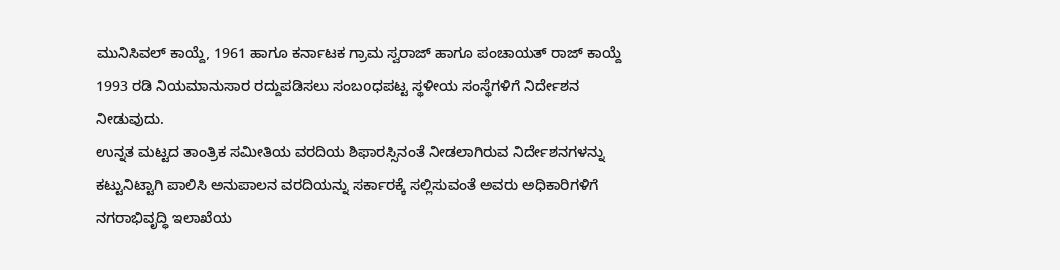ಮುನಿಸಿವಲ್ ಕಾಯ್ದೆ, 1961 ಹಾಗೂ ಕರ್ನಾಟಕ ಗ್ರಾಮ ಸ್ವರಾಜ್ ಹಾಗೂ ಪಂಚಾಯತ್ ರಾಜ್ ಕಾಯ್ದೆ 1993 ರಡಿ ನಿಯಮಾನುಸಾರ ರದ್ದುಪಡಿಸಲು ಸಂಬoಧಪಟ್ಟ ಸ್ಥಳೀಯ ಸಂಸ್ಥೆಗಳಿಗೆ ನಿರ್ದೇಶನ ನೀಡುವುದು.
ಉನ್ನತ ಮಟ್ಟದ ತಾಂತ್ರಿಕ ಸಮೀತಿಯ ವರದಿಯ ಶಿಫಾರಸ್ಸಿನಂತೆ ನೀಡಲಾಗಿರುವ ನಿರ್ದೇಶನಗಳನ್ನು ಕಟ್ಟುನಿಟ್ಟಾಗಿ ಪಾಲಿಸಿ ಅನುಪಾಲನ ವರದಿಯನ್ನು ಸರ್ಕಾರಕ್ಕೆ ಸಲ್ಲಿಸುವಂತೆ ಅವರು ಅಧಿಕಾರಿಗಳಿಗೆ ನಗರಾಭಿವೃದ್ಧಿ ಇಲಾಖೆಯ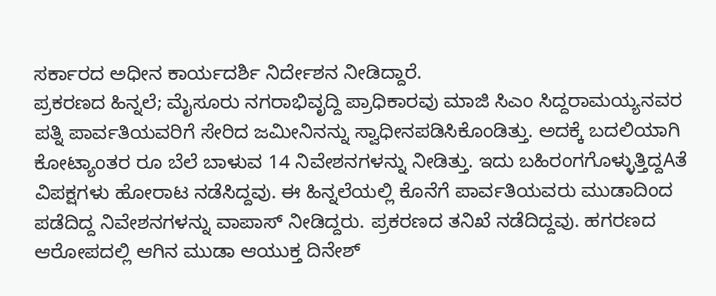ಸರ್ಕಾರದ ಅಧೀನ ಕಾರ್ಯದರ್ಶಿ ನಿರ್ದೇಶನ ನೀಡಿದ್ದಾರೆ.
ಪ್ರಕರಣದ ಹಿನ್ನಲೆ; ಮೈಸೂರು ನಗರಾಭಿವೃದ್ದಿ ಪ್ರಾಧಿಕಾರವು ಮಾಜಿ ಸಿಎಂ ಸಿದ್ದರಾಮಯ್ಯನವರ ಪತ್ನಿ ಪಾರ್ವತಿಯವರಿಗೆ ಸೇರಿದ ಜಮೀನಿನನ್ನು ಸ್ವಾಧೀನಪಡಿಸಿಕೊಂಡಿತ್ತು. ಅದಕ್ಕೆ ಬದಲಿಯಾಗಿ ಕೋಟ್ಯಾಂತರ ರೂ ಬೆಲೆ ಬಾಳುವ 14 ನಿವೇಶನಗಳನ್ನು ನೀಡಿತ್ತು. ಇದು ಬಹಿರಂಗಗೊಳ್ಳುತ್ತಿದ್ದAತೆ ವಿಪಕ್ಷಗಳು ಹೋರಾಟ ನಡೆಸಿದ್ದವು. ಈ ಹಿನ್ನಲೆಯಲ್ಲಿ ಕೊನೆಗೆ ಪಾರ್ವತಿಯವರು ಮುಡಾದಿಂದ ಪಡೆದಿದ್ದ ನಿವೇಶನಗಳನ್ನು ವಾಪಾಸ್ ನೀಡಿದ್ದರು. ಪ್ರಕರಣದ ತನಿಖೆ ನಡೆದಿದ್ದವು. ಹಗರಣದ ಆರೋಪದಲ್ಲಿ ಆಗಿನ ಮುಡಾ ಆಯುಕ್ತ ದಿನೇಶ್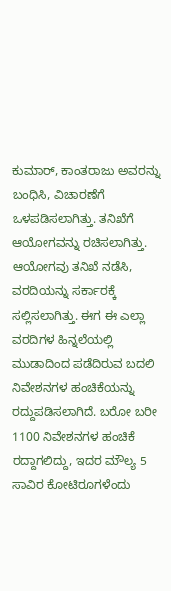ಕುಮಾರ್, ಕಾಂತರಾಜು ಅವರನ್ನು ಬಂಧಿಸಿ, ವಿಚಾರಣೆಗೆ ಒಳಪಡಿಸಲಾಗಿತ್ತು. ತನಿಖೆಗೆ ಆಯೋಗವನ್ನು ರಚಿಸಲಾಗಿತ್ತು. ಆಯೋಗವು ತನಿಖೆ ನಡೆಸಿ, ವರದಿಯನ್ನು ಸರ್ಕಾರಕ್ಕೆ ಸಲ್ಲಿಸಲಾಗಿತ್ತು. ಈಗ ಈ ಎಲ್ಲಾ ವರದಿಗಳ ಹಿನ್ನಲೆಯಲ್ಲಿ ಮುಡಾದಿಂದ ಪಡೆದಿರುವ ಬದಲಿ ನಿವೇಶನಗಳ ಹಂಚಿಕೆಯನ್ನು ರದ್ದುಪಡಿಸಲಾಗಿದೆ. ಬರೋ ಬರೀ 1100 ನಿವೇಶನಗಳ ಹಂಚಿಕೆ ರದ್ದಾಗಲಿದ್ದು, ಇದರ ಮೌಲ್ಯ 5 ಸಾವಿರ ಕೋಟಿರೂಗಳೆಂದು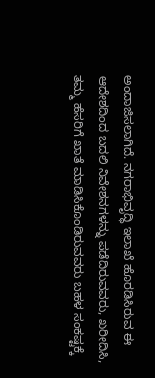ಅಂದಾಜಿಸಲಾಗಿದೆ. ನಗರಾಭಿವೃದ್ಧಿ ಇಲಾಖೆ ಹೊರಡಿಸಿರುವ ಈ ಆದೇಶದಿಂದ ಬದಲಿ ನಿವೇಶನಗಳನ್ನು ಪಡೆದಿರುವವರು, ಖರೀದಿಸಿ, ತಮ್ಮ ಹೆಸರಿಗೆ ಖಾತೆ ಮಾಡಿಸಿಕೊಂಡಿರುವವರು ಬಹಳ ಸಂಕಷ್ಟಕ್ಕೆ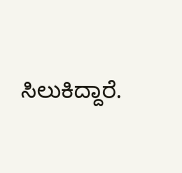ಸಿಲುಕಿದ್ದಾರೆ.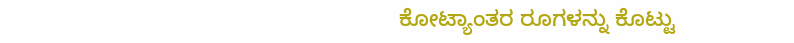ಕೋಟ್ಯಾಂತರ ರೂಗಳನ್ನು ಕೊಟ್ಟು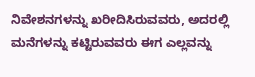ನಿವೇಶನಗಳನ್ನು ಖರೀದಿಸಿರುವವರು, ಅದರಲ್ಲಿ ಮನೆಗಳನ್ನು ಕಟ್ಟಿರುವವರು ಈಗ ಎಲ್ಲವನ್ನು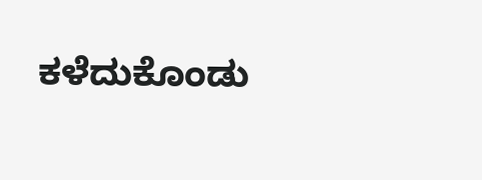ಕಳೆದುಕೊಂಡು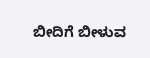ಬೀದಿಗೆ ಬೀಳುವ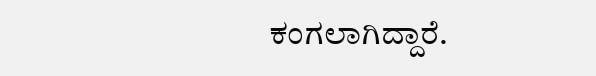ಕಂಗಲಾಗಿದ್ದಾರೆ.